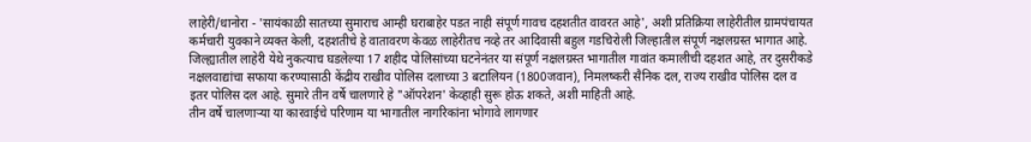लाहेरी/धानोरा - 'सायंकाळी सातच्या सुमाराच आम्ही घराबाहेर पडत नाही संपूर्ण गावच दहशतीत वावरत आहे', अशी प्रतिक्रिया लाहेरीतील ग्रामपंचायत कर्मचारी युवकाने व्यक्त केली, दहशतीचे हे वातावरण केवळ लाहेरीतच नव्हे तर आदिवासी बहुल गडचिरोली जिल्हातील संपूर्ण नक्षलग्रस्त भागात आहे. जिल्ह्यातील लाहेरी येथे नुकत्याच घडलेल्या 17 शहीद पोलिसांच्या घटनेनंतर या संपूर्ण नक्षलग्रस्त भागातील गावांत कमालीची दहशत आहे, तर दुसरीकडे नक्षलवाद्यांचा सफाया करण्यासाठी केंद्रीय राखीव पोलिस दलाच्या 3 बटालियन (1800जवान), निमलष्करी सैनिक दल, राज्य राखीव पोलिस दल व इतर पोलिस दल आहे. सुमारे तीन वर्षे चालणारे हे "ऑपरेशन' केव्हाही सुरू होऊ शकते, अशी माहिती आहे.
तीन वर्षे चालणाऱ्या या कारवाईचे परिणाम या भागातील नागरिकांना भोगावे लागणार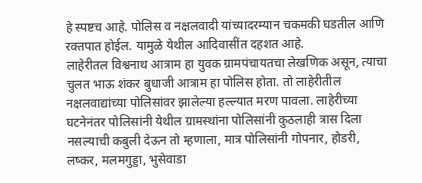हे स्पष्टच आहे. पोलिस व नक्षलवादी यांच्यादरम्यान चकमकी घडतील आणि रक्तपात होईल. यामुळे येथील आदिवासींत दहशत आहे.
लाहेरीतल विश्वनाथ आत्राम हा युवक ग्रामपंचायतचा लेखणिक असून, त्याचा चुलत भाऊ शंकर बुधाजी आत्राम हा पोलिस होता. तो लाहेरीतील नक्षलवाद्यांच्या पोलिसांवर झालेल्या हल्ल्यात मरण पावला. लाहेरीच्या घटनेनंतर पोलिसांनी येथील ग्रामस्थांना पोलिसांनी कुठलाही त्रास दिला नसल्याची कबुली देऊन तो म्हणाला, मात्र पोलिसांनी गोपनार, होडरी, लष्कर, मलमगुड्डा, भुसेवाडा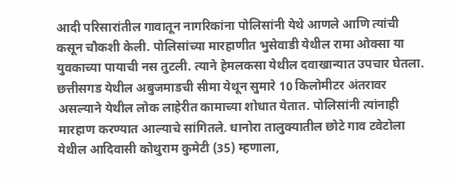आदी परिसारांतील गावातून नागरिकांना पोलिसांनी येथे आणले आणि त्यांची कसून चौकशी केली. पोलिसांच्या मारहाणीत भुसेवाडी येथील रामा ओक्सा या युवकाच्या पायाची नस तुटली. त्याने हेमलकसा येथील दवाखान्यात उपचार घेतला. छत्तीसगड येथील अबुजमाडची सीमा येथून सुमारे 10 किलोमीटर अंतरावर असल्याने येथील लोक लाहेरीत कामाच्या शोधात येतात. पोलिसांनी त्यांनाही मारहाण करण्यात आल्याचे सांगितले. धानोरा तालुक्यातील छोटे गाव टवेटोला येथील आदिवासी कोथुराम कुमेटी (35) म्हणाला,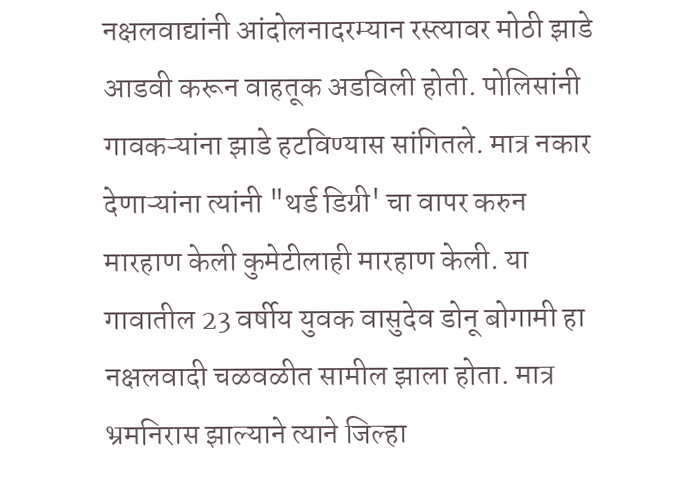नक्षलवाद्यांनी आंदोलनादरम्यान रस्त्यावर मोठी झाडे आडवी करून वाहतूक अडविली होती. पोलिसांनी गावकऱ्यांना झाडे हटविण्यास सांगितले. मात्र नकार देणाऱ्यांना त्यांनी "थर्ड डिग्री' चा वापर करुन मारहाण केली कुमेटीलाही मारहाण केली. या गावातील 23 वर्षीय युवक वासुदेव डोनू बोगामी हा नक्षलवादी चळवळीत सामील झाला होता. मात्र भ्रमनिरास झाल्याने त्याने जिल्हा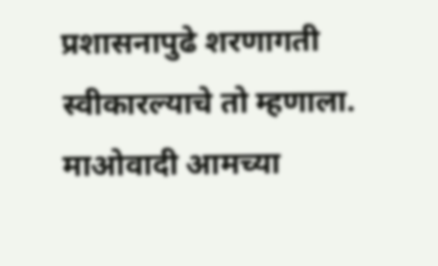प्रशासनापुढे शरणागती स्वीकारल्याचे तो म्हणाला. माओवादी आमच्या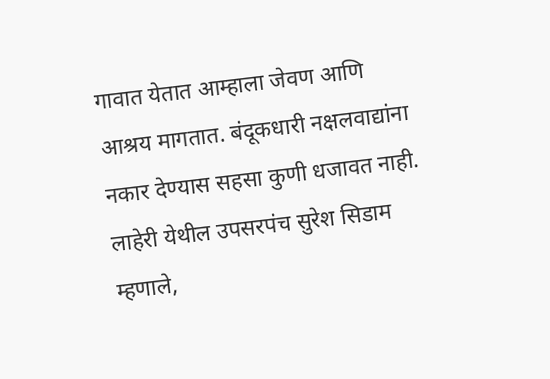गावात येतात आम्हाला जेवण आणि आश्रय मागतात. बंदूकधारी नक्षलवाद्यांना नकार देण्यास सहसा कुणी धजावत नाही.
लाहेरी येथील उपसरपंच सुरेश सिडाम म्हणाले,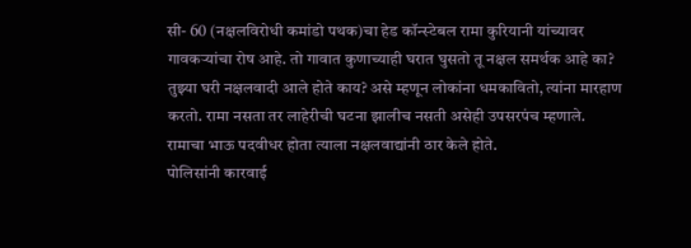सी- 60 (नक्षलविरोधी कमांडो पथक)चा हेड कॉन्स्टेबल रामा कुरियानी यांच्यावर गावकऱ्यांचा रोष आहे. तो गावात कुणाच्याही घरात घुसतो तू नक्षल समर्थक आहे का? तुझ्या घरी नक्षलवादी आले होते काय? असे म्हणून लोकांना धमकावितो, त्यांना मारहाण करतो. रामा नसता तर लाहेरीची घटना झालीच नसती असेही उपसरपंच म्हणाले. रामाचा भाऊ पदवीधर होता त्याला नक्षलवाद्यांनी ठार केले होते.
पोलिसांनी कारवाई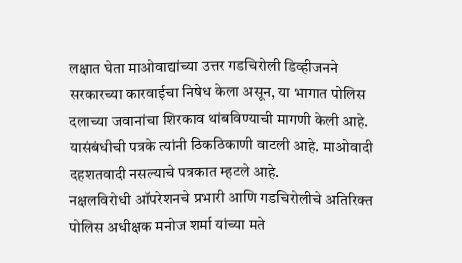लक्षात घेता माओवाद्यांच्या उत्तर गडचिरोली डिव्हीजनने सरकारच्या कारवाईचा निषेध केला असून, या भागात पोलिस दलाच्या जवानांचा शिरकाव थांबविण्याची मागणी केली आहे. यासंबंधीची पत्रके त्यांनी ठिकठिकाणी वाटली आहे. माओवादी दहशतवादी नसल्याचे पत्रकात म्हटले आहे.
नक्षलविरोधी ऑपरेशनचे प्रभारी आणि गडचिरोलीचे अतिरिक्त पोलिस अधीक्षक मनोज शर्मा यांच्या मते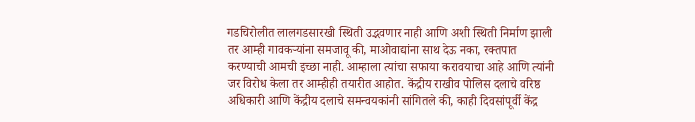गडचिरोलीत लालगडसारखी स्थिती उद्भवणार नाही आणि अशी स्थिती निर्माण झाली तर आम्ही गावकऱ्यांना समजावू की, माओवाद्यांना साथ देऊ नका, रक्तपात करण्याची आमची इच्छा नाही. आम्हाला त्यांचा सफाया करावयाचा आहे आणि त्यांनी जर विरोध केला तर आम्हीही तयारीत आहोत. केंद्रीय राखीव पोलिस दलाचे वरिष्ठ अधिकारी आणि केंद्रीय दलाचे समन्वयकांनी सांगितले की, काही दिवसांपूर्वी केंद्र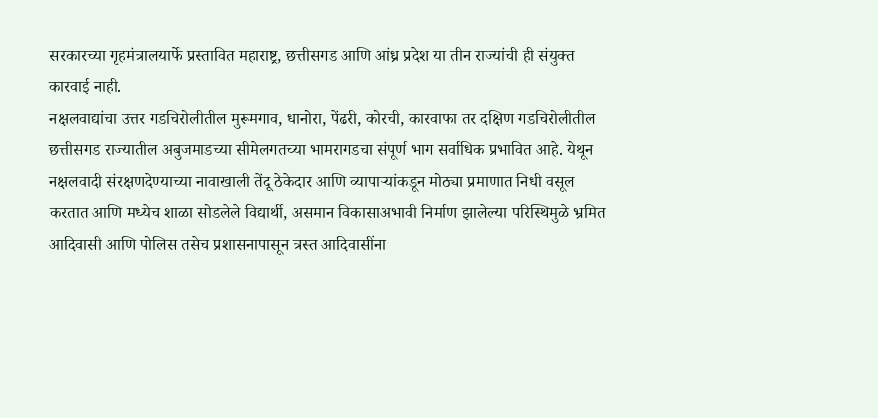सरकारच्या गृहमंत्रालयार्फे प्रस्तावित महाराष्ट्र, छत्तीसगड आणि आंध्र प्रदेश या तीन राज्यांची ही संयुक्त कारवाई नाही.
नक्षलवाद्यांचा उत्तर गडचिरोलीतील मुरूमगाव, धानोरा, पेंढरी, कोरची, कारवाफा तर दक्षिण गडचिरोलीतील छत्तीसगड राज्यातील अबुजमाडच्या सीमेलगतच्या भामरागडचा संपूर्ण भाग सर्वाधिक प्रभावित आहे. येथून नक्षलवादी संरक्षणदेण्याच्या नावाखाली तेंदू ठेकेदार आणि व्यापाऱ्यांकडून मोठ्या प्रमाणात निधी वसूल करतात आणि मध्येच शाळा सोडलेले विद्यार्थी, असमान विकासाअभावी निर्माण झालेल्या परिस्थिमुळे भ्रमित आदिवासी आणि पोलिस तसेच प्रशासनापासून त्रस्त आदिवासींना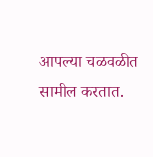आपल्या चळवळीत सामील करतात.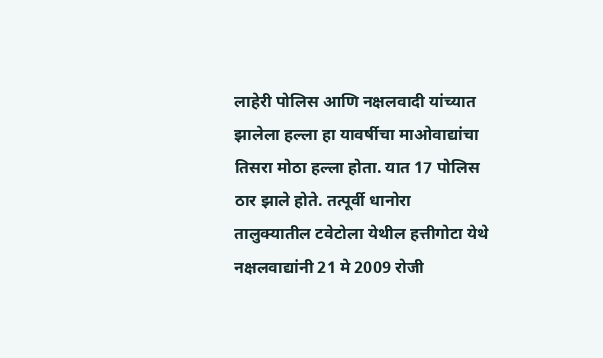लाहेरी पोलिस आणि नक्षलवादी यांच्यात झालेला हल्ला हा यावर्षीचा माओवाद्यांचा तिसरा मोठा हल्ला होता. यात 17 पोलिस ठार झाले होते. तत्पूर्वी धानोरा तालुक्यातील टवेटोला येथील हत्तीगोटा येथे नक्षलवाद्यांनी 21 मे 2009 रोजी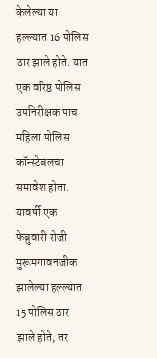केलेल्या या हल्ल्यात 16 पोलिस ठार झाले होते. यात एक वरिष्ठ पोलिस उपनिरीक्षक पाच महिला पोलिस कॉन्स्टेबलचा समावेश होता. यावर्षी एक फेब्रुवारी रोजी मुरूमगावनजीक झालेल्या हल्ल्यात 15 पोलिस ठार झाले होते, तर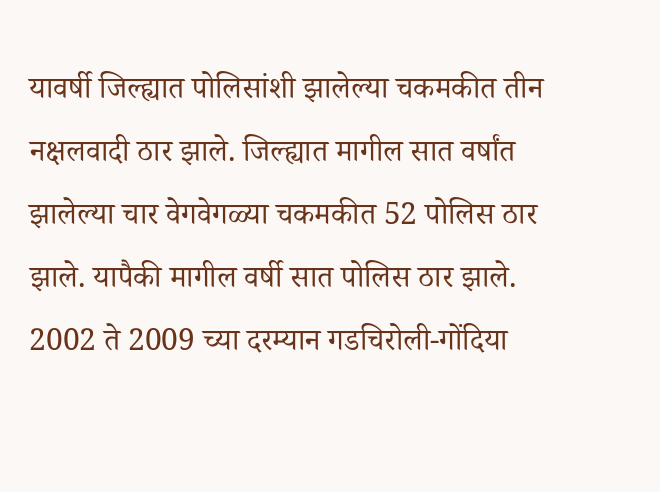यावर्षी जिल्ह्यात पोलिसांशी झालेल्या चकमकीत तीन नक्षलवादी ठार झाले. जिल्ह्यात मागील सात वर्षांत झालेल्या चार वेगवेगळ्या चकमकीत 52 पोलिस ठार झाले. यापैकी मागील वर्षी सात पोलिस ठार झाले. 2002 ते 2009 च्या दरम्यान गडचिरोली-गोंदिया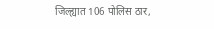जिल्ह्यात 106 पोलिस ठार,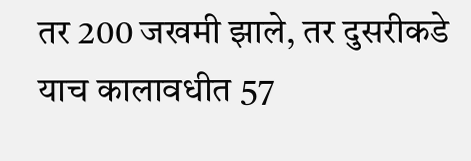तर 200 जखमी झाले, तर दुसरीकडे याच कालावधीत 57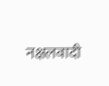नक्षलवादी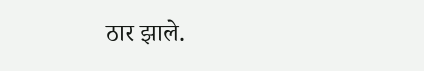ठार झाले.